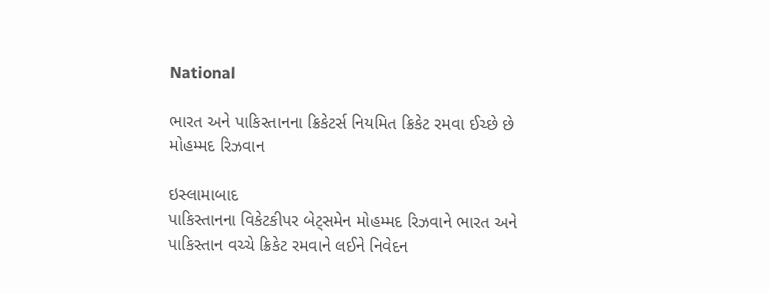National

ભારત અને પાકિસ્તાનના ક્રિકેટર્સ નિયમિત ક્રિકેટ રમવા ઈચ્છે છે મોહમ્મદ રિઝવાન

ઇસ્લામાબાદ
પાકિસ્તાનના વિકેટકીપર બેટ્‌સમેન મોહમ્મદ રિઝવાને ભારત અને પાકિસ્તાન વચ્ચે ક્રિકેટ રમવાને લઈને નિવેદન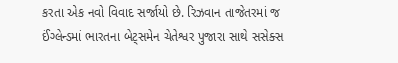કરતા એક નવો વિવાદ સર્જાયો છે. રિઝવાન તાજેતરમાં જ ઈંગ્લેન્ડમાં ભારતના બેટ્‌સમેન ચેતેશ્વર પુજારા સાથે સસેક્સ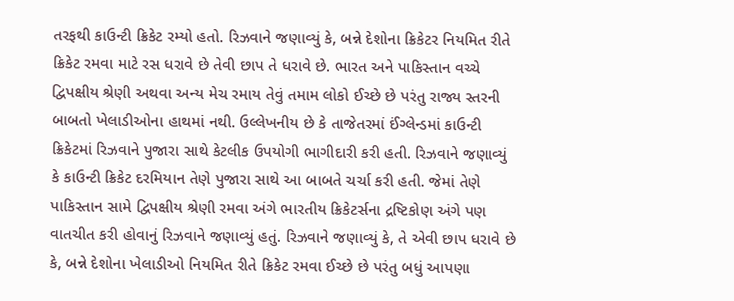તરફથી કાઉન્ટી ક્રિકેટ રમ્યો હતો. રિઝવાને જણાવ્યું કે, બન્ને દેશોના ક્રિકેટર નિયમિત રીતે ક્રિકેટ રમવા માટે રસ ધરાવે છે તેવી છાપ તે ધરાવે છે. ભારત અને પાકિસ્તાન વચ્ચે દ્વિપક્ષીય શ્રેણી અથવા અન્ય મેચ રમાય તેવું તમામ લોકો ઈચ્છે છે પરંતુ રાજ્ય સ્તરની બાબતો ખેલાડીઓના હાથમાં નથી. ઉલ્લેખનીય છે કે તાજેતરમાં ઈંગ્લેન્ડમાં કાઉન્ટી ક્રિકેટમાં રિઝવાને પુજારા સાથે કેટલીક ઉપયોગી ભાગીદારી કરી હતી. રિઝવાને જણાવ્યું કે કાઉન્ટી ક્રિકેટ દરમિયાન તેણે પુજારા સાથે આ બાબતે ચર્ચા કરી હતી. જેમાં તેણે પાકિસ્તાન સામે દ્વિપક્ષીય શ્રેણી રમવા અંગે ભારતીય ક્રિકેટર્સના દ્રષ્ટિકોણ અંગે પણ વાતચીત કરી હોવાનું રિઝવાને જણાવ્યું હતું. રિઝવાને જણાવ્યું કે, તે એવી છાપ ધરાવે છે કે, બન્ને દેશોના ખેલાડીઓ નિયમિત રીતે ક્રિકેટ રમવા ઈચ્છે છે પરંતુ બધું આપણા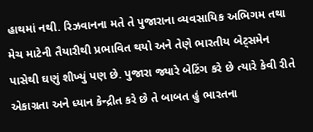હાથમાં નથી. રિઝવાનના મતે તે પુજારાના વ્યવસાયિક અભિગમ તથા મેચ માટેની તૈયારીથી પ્રભાવિત થયો અને તેણે ભારતીય બેટ્‌સમેન પાસેથી ઘણું શીખ્યું પણ છે. પુજારા જ્યારે બેટિંગ કરે છે ત્યારે કેવી રીતે એકાગ્રતા અને ધ્યાન કેન્દ્રીત કરે છે તે બાબત હું ભારતના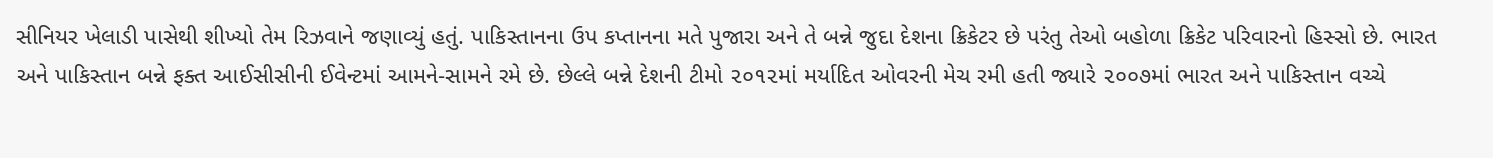સીનિયર ખેલાડી પાસેથી શીખ્યો તેમ રિઝવાને જણાવ્યું હતું. પાકિસ્તાનના ઉપ કપ્તાનના મતે પુજારા અને તે બન્ને જુદા દેશના ક્રિકેટર છે પરંતુ તેઓ બહોળા ક્રિકેટ પરિવારનો હિસ્સો છે. ભારત અને પાકિસ્તાન બન્ને ફક્ત આઈસીસીની ઈવેન્ટમાં આમને-સામને રમે છે. છેલ્લે બન્ને દેશની ટીમો ૨૦૧૨માં મર્યાદિત ઓવરની મેચ રમી હતી જ્યારે ૨૦૦૭માં ભારત અને પાકિસ્તાન વચ્ચે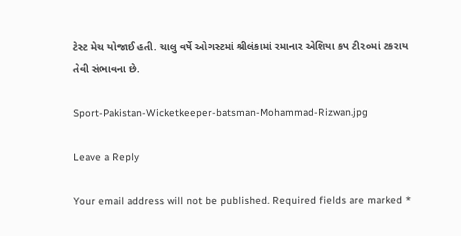ટેસ્ટ મેચ યોજાઈ હતી. ચાલુ વર્ષે ઓગસ્ટમાં શ્રીલંકામાં રમાનાર એશિયા કપ ટી૨૦માં ટકરાય તેવી સંભાવના છે.

Sport-Pakistan-Wicketkeeper-batsman-Mohammad-Rizwan.jpg

Leave a Reply

Your email address will not be published. Required fields are marked *